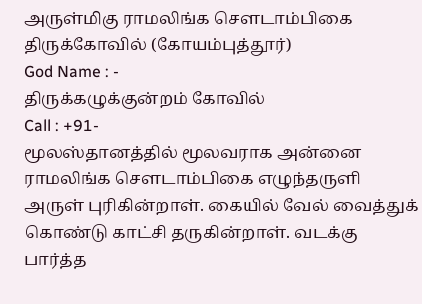அருள்மிகு ராமலிங்க சௌடாம்பிகை திருக்கோவில் (கோயம்புத்தூர்)
God Name : -
திருக்கழுக்குன்றம் கோவில்
Call : +91-
மூலஸ்தானத்தில் மூலவராக அன்னை ராமலிங்க சௌடாம்பிகை எழுந்தருளி அருள் புரிகின்றாள். கையில் வேல் வைத்துக் கொண்டு காட்சி தருகின்றாள். வடக்கு பார்த்த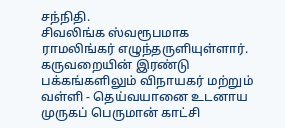சந்நிதி.
சிவலிங்க ஸ்வரூபமாக ராமலிங்கர் எழுந்தருளியுள்ளார். கருவறையின் இரண்டு பக்கங்களிலும் விநாயகர் மற்றும் வள்ளி - தெய்வயானை உடனாய முருகப் பெருமான் காட்சி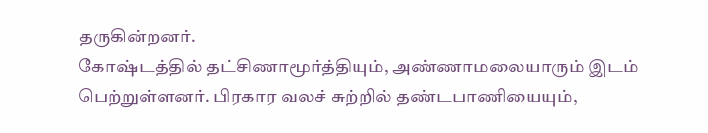தருகின்றனர்.
கோஷ்டத்தில் தட்சிணாமூர்த்தியும், அண்ணாமலையாரும் இடம் பெற்றுள்ளனர். பிரகார வலச் சுற்றில் தண்டபாணியையும்,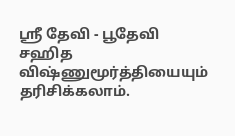ஸ்ரீ தேவி - பூதேவி சஹித விஷ்ணுமூர்த்தியையும் தரிசிக்கலாம்.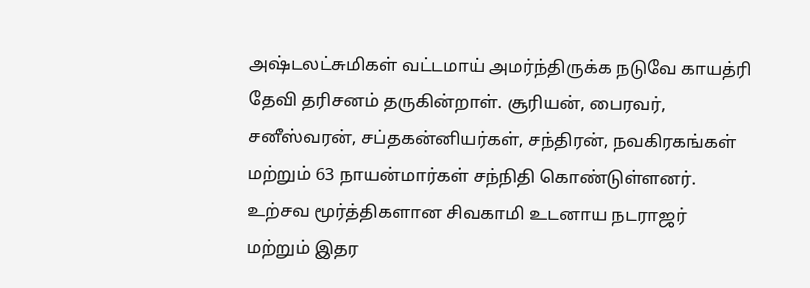அஷ்டலட்சுமிகள் வட்டமாய் அமர்ந்திருக்க நடுவே காயத்ரி தேவி தரிசனம் தருகின்றாள். சூரியன், பைரவர், சனீஸ்வரன், சப்தகன்னியர்கள், சந்திரன், நவகிரகங்கள் மற்றும் 63 நாயன்மார்கள் சந்நிதி கொண்டுள்ளனர்.
உற்சவ மூர்த்திகளான சிவகாமி உடனாய நடராஜர் மற்றும் இதர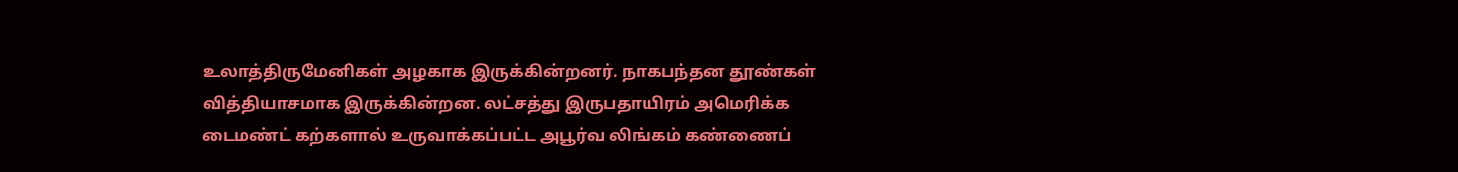உலாத்திருமேனிகள் அழகாக இருக்கின்றனர். நாகபந்தன தூண்கள் வித்தியாசமாக இருக்கின்றன. லட்சத்து இருபதாயிரம் அமெரிக்க டைமண்ட் கற்களால் உருவாக்கப்பட்ட அபூர்வ லிங்கம் கண்ணைப்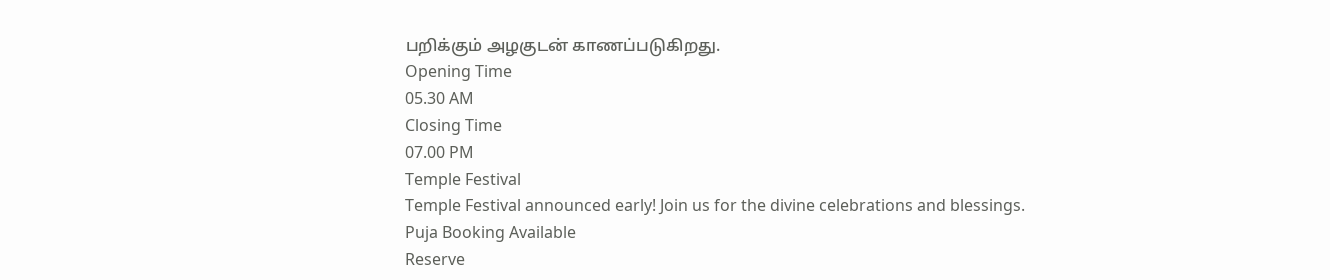பறிக்கும் அழகுடன் காணப்படுகிறது.
Opening Time
05.30 AM
Closing Time
07.00 PM
Temple Festival
Temple Festival announced early! Join us for the divine celebrations and blessings.
Puja Booking Available
Reserve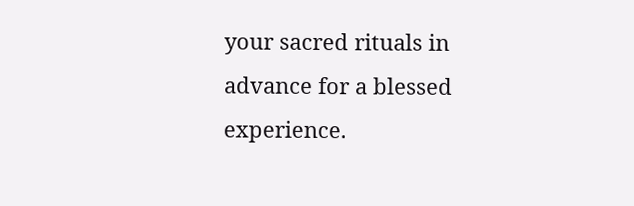your sacred rituals in advance for a blessed experience.